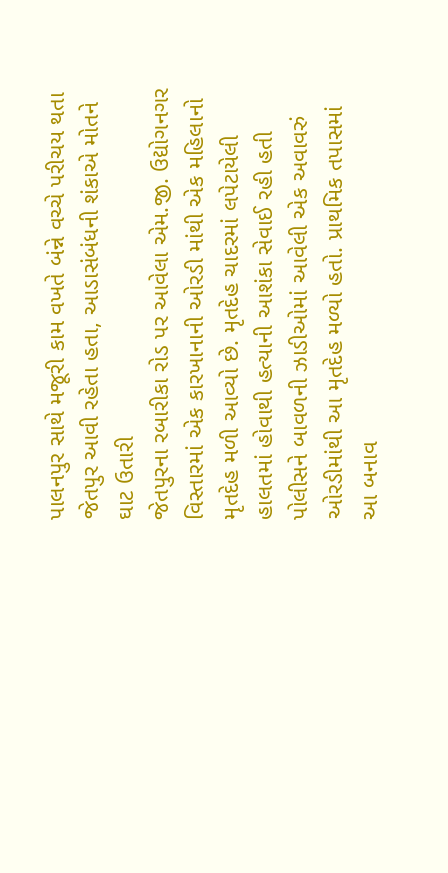પાલનપુર સાથે મજૂરી કામ વખતે બંન્ને વચ્ચે પરીચય થતા જેતપુર આવી રહેતા હતા, આડાસંબંધની શંકાએ મોતને ઘાટ ઉતારી
જેતપુરના રબારીકા રોડ પર આવેલા એમ.જી. ઉદ્યોગનગર વિસ્તારમાં એક કારખાનાની ઓરડી માંથી એક મહિલાનો મૃતદેહ મળી આવ્યો છે. મૃતદેહ ચાદરમાં લપેટાયેલી હાલતમાં હોવાથી હત્યાની આશંકા સેવાઈ રહી હતી પોલીસને બાવળની ઝાડીઓમાં આવેલી એક અવાવરું ઓરડીમાંથી આ મૃતદેહ મળ્યો હતો. પ્રાથમિક તપાસમાં આ બનાવ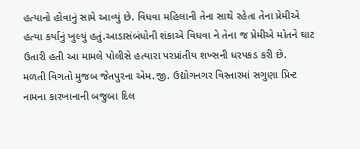હત્યાનો હોવાનું સામે આવ્યું છે. વિધવા મહિલાની તેના સાથે રહેતા તેના પ્રેમીએ હત્યા કર્યાનું ખુલ્યું હતું.આડાસંબંધોની શંકાએ વિધવા ને તેના જ પ્રેમીએ મોતને ઘાટ ઉતારી હતી આ મામલે પોલીસે હત્યારા પરપ્રાંતીય શખ્સની ધરપકડ કરી છે.
મળતી વિગતો મુજબ જેતપુરના એમ.જી. ઉદ્યોગનગર વિસ્તારમાં સગુણા પ્રિન્ટ નામના કારખાનાની બજુબા દિલ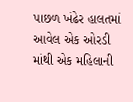પાછળ ખંઢેર હાલતમાં આવેલ એક ઓરડી માંથી એક મહિલાની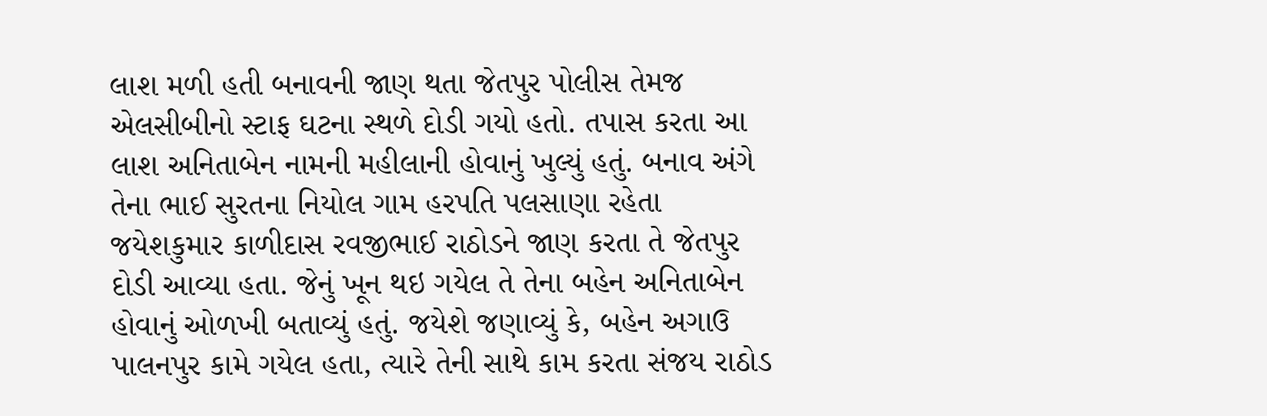લાશ મળી હતી બનાવની જાણ થતા જેતપુર પોલીસ તેમજ એલસીબીનો સ્ટાફ ઘટના સ્થળે દોડી ગયો હતો. તપાસ કરતા આ લાશ અનિતાબેન નામની મહીલાની હોવાનું ખુલ્યું હતું. બનાવ અંગે તેના ભાઈ સુરતના નિયોલ ગામ હરપતિ પલસાણા રહેતા જયેશકુમાર કાળીદાસ રવજીભાઈ રાઠોડને જાણ કરતા તે જેતપુર દોડી આવ્યા હતા. જેનું ખૂન થઇ ગયેલ તે તેના બહેન અનિતાબેન હોવાનું ઓળખી બતાવ્યું હતું. જયેશે જણાવ્યું કે, બહેન અગાઉ પાલનપુર કામે ગયેલ હતા, ત્યારે તેની સાથે કામ કરતા સંજય રાઠોડ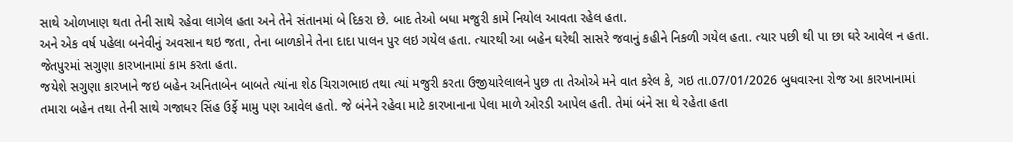સાથે ઓળખાણ થતા તેની સાથે રહેવા લાગેલ હતા અને તેને સંતાનમાં બે દિકરા છે. બાદ તેઓ બધા મજુરી કામે નિયોલ આવતા રહેલ હતા.
અને એક વર્ષ પહેલા બનેવીનું અવસાન થઇ જતા, તેના બાળકોને તેના દાદા પાલન પુર લઇ ગયેલ હતા. ત્યારથી આ બહેન ઘરેથી સાસરે જવાનું કહીને નિકળી ગયેલ હતા. ત્યાર પછી થી પા છા ઘરે આવેલ ન હતા. જેતપુરમાં સગુણા કારખાનામાં કામ કરતા હતા.
જયેશે સગુણા કારખાને જઇ બહેન અનિતાબેન બાબતે ત્યાંના શેઠ ચિરાગભાઇ તથા ત્યાં મજુરી કરતા ઉજીયારેલાલને પુછ તા તેઓએ મને વાત કરેલ કે, ગઇ તા.07/01/2026 બુધવારના રોજ આ કારખાનામાં તમારા બહેન તથા તેની સાથે ગજાધર સિંહ ઉર્ફે મામુ પણ આવેલ હતો. જે બંનેને રહેવા માટે કારખાનાના પેલા માળે ઓરડી આપેલ હતી. તેમાં બંને સા થે રહેતા હતા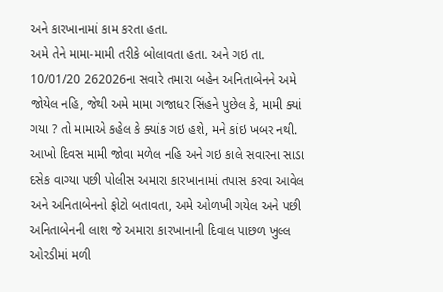અને કારખાનામાં કામ કરતા હતા.
અમે તેને મામા-મામી તરીકે બોલાવતા હતા. અને ગઇ તા. 10/01/20 262026ના સવારે તમારા બહેન અનિતાબેનને અમે જોયેલ નહિ, જેથી અમે મામા ગજાધર સિંહને પુછેલ કે, મામી ક્યાં ગયા ? તો મામાએ કહેલ કે ક્યાંક ગઇ હશે, મને કાંઇ ખબર નથી. આખો દિવસ મામી જોવા મળેલ નહિ અને ગઇ કાલે સવારના સાડા દસેક વાગ્યા પછી પોલીસ અમારા કારખાનામાં તપાસ કરવા આવેલ અને અનિતાબેનનો ફોટો બતાવતા, અમે ઓળખી ગયેલ અને પછી અનિતાબેનની લાશ જે અમારા કારખાનાની દિવાલ પાછળ ખુલ્લ ઓરડીમાં મળી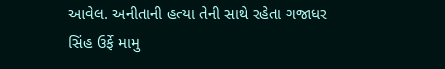આવેલ. અનીતાની હત્યા તેની સાથે રહેતા ગજાધર સિંહ ઉર્ફે મામુ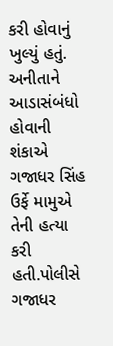કરી હોવાનું ખુલ્યું હતું. અનીતાને આડાસંબંધો હોવાની શંકાએ ગજાધર સિંહ ઉર્ફે મામુએ તેની હત્યા કરી હતી.પોલીસે ગજાધર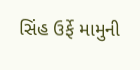સિંહ ઉર્ફે મામુની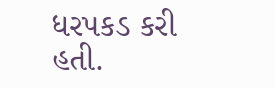ધરપકડ કરી હતી.